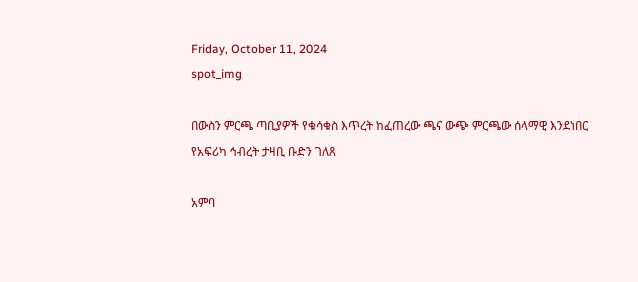Friday, October 11, 2024
spot_img

በውስን ምርጫ ጣቢያዎች የቁሳቁስ እጥረት ከፈጠረው ጫና ውጭ ምርጫው ሰላማዊ እንደነበር የአፍሪካ ኅብረት ታዛቢ ቡድን ገለጸ

አምባ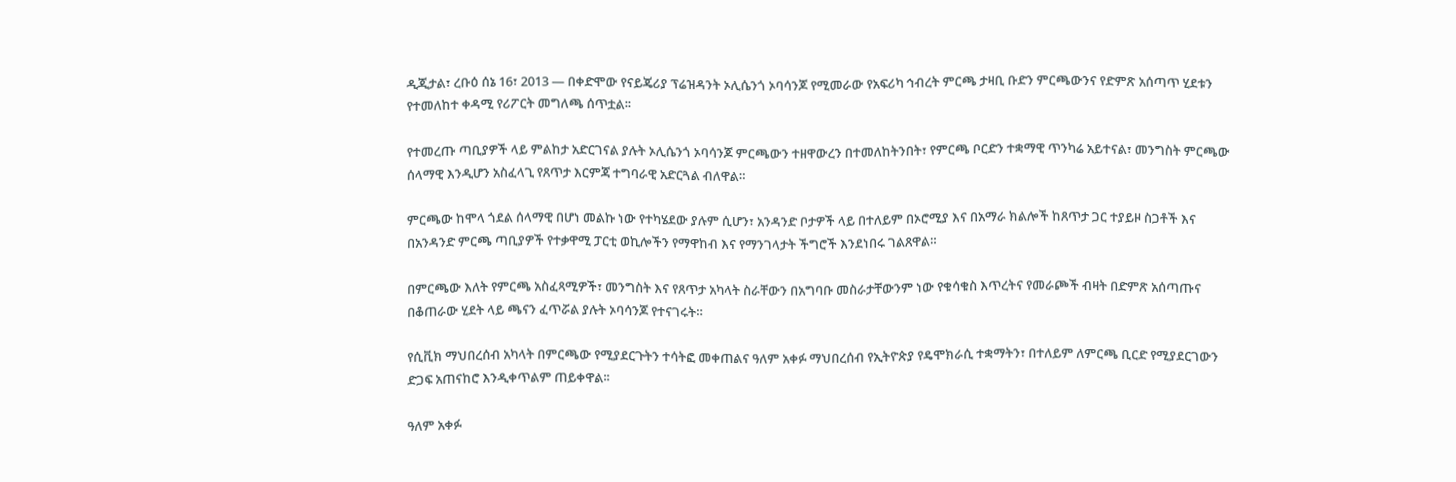ዲጂታል፣ ረቡዕ ሰኔ 16፣ 2013 ― በቀድሞው የናይጄሪያ ፕሬዝዳንት ኦሊሴንጎ ኦባሳንጆ የሚመራው የአፍሪካ ኅብረት ምርጫ ታዛቢ ቡድን ምርጫውንና የድምጽ አሰጣጥ ሂደቱን የተመለከተ ቀዳሚ የሪፖርት መግለጫ ሰጥቷል፡፡

የተመረጡ ጣቢያዎች ላይ ምልከታ አድርገናል ያሉት ኦሊሴንጎ ኦባሳንጆ ምርጫውን ተዘዋውረን በተመለከትንበት፣ የምርጫ ቦርድን ተቋማዊ ጥንካሬ አይተናል፣ መንግስት ምርጫው ሰላማዊ እንዲሆን አስፈላጊ የጸጥታ እርምጃ ተግባራዊ አድርጓል ብለዋል።

ምርጫው ከሞላ ጎደል ሰላማዊ በሆነ መልኩ ነው የተካሄደው ያሉም ሲሆን፣ አንዳንድ ቦታዎች ላይ በተለይም በኦሮሚያ እና በአማራ ክልሎች ከጸጥታ ጋር ተያይዞ ስጋቶች እና በአንዳንድ ምርጫ ጣቢያዎች የተቃዋሚ ፓርቲ ወኪሎችን የማዋከብ እና የማንገላታት ችግሮች እንደነበሩ ገልጸዋል።

በምርጫው እለት የምርጫ አስፈጻሚዎች፣ መንግስት እና የጸጥታ አካላት ስራቸውን በአግባቡ መስራታቸውንም ነው የቁሳቁስ እጥረትና የመራጮች ብዛት በድምጽ አሰጣጡና በቆጠራው ሂደት ላይ ጫናን ፈጥሯል ያሉት ኦባሳንጆ የተናገሩት።

የሲቪክ ማህበረሰብ አካላት በምርጫው የሚያደርጉትን ተሳትፎ መቀጠልና ዓለም አቀፉ ማህበረሰብ የኢትዮጵያ የዴሞክራሲ ተቋማትን፣ በተለይም ለምርጫ ቢርድ የሚያደርገውን ድጋፍ አጠናከሮ እንዲቀጥልም ጠይቀዋል፡፡

ዓለም አቀፉ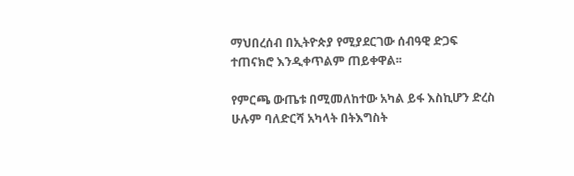ማህበረሰብ በኢትዮጵያ የሚያደርገው ሰብዓዊ ድጋፍ ተጠናክሮ እንዲቀጥልም ጠይቀዋል፡፡

የምርጫ ውጤቱ በሚመለከተው አካል ይፋ እስኪሆን ድረስ ሁሉም ባለድርሻ አካላት በትእግስት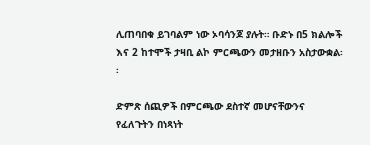ሊጠባበቁ ይገባልም ነው ኦባሳንጆ ያሉት። ቡድኑ በ5 ክልሎች እና 2 ከተሞች ታዛቢ ልኮ ምርጫውን መታዘቡን አስታውቋል፡፡

ድምጽ ሰጪዎች በምርጫው ደስተኛ መሆናቸውንና የፈለጉትን በነጻነት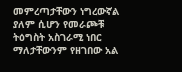መምረጣታቸውን ነግረውኛል ያለም ሲሆን የመራጮቹ ትዕግስት አስገራሚ ነበር ማለታቸውንም የዘገበው አል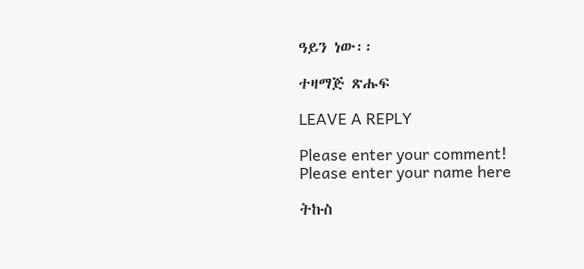ዓይን ነው፡፡

ተዛማጅ ጽሑፍ

LEAVE A REPLY

Please enter your comment!
Please enter your name here

ትኩስ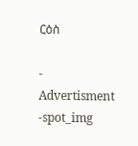ርዕስ

- Advertisment -spot_img